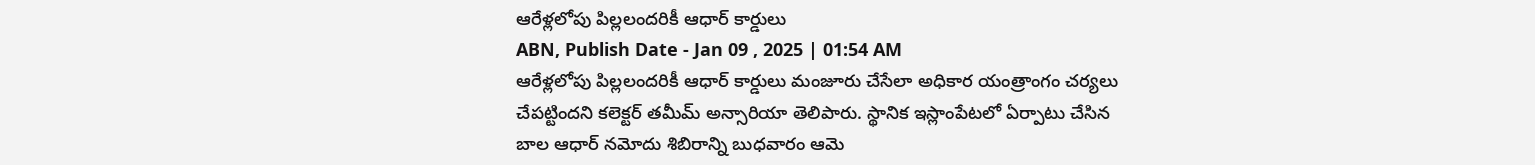ఆరేళ్లలోపు పిల్లలందరికీ ఆధార్ కార్డులు
ABN, Publish Date - Jan 09 , 2025 | 01:54 AM
ఆరేళ్లలోపు పిల్లలందరికీ ఆధార్ కార్డులు మంజూరు చేసేలా అధికార యంత్రాంగం చర్యలు చేపట్టిందని కలెక్టర్ తమీమ్ అన్సారియా తెలిపారు. స్థానిక ఇస్లాంపేటలో ఏర్పాటు చేసిన బాల ఆధార్ నమోదు శిబిరాన్ని బుధవారం ఆమె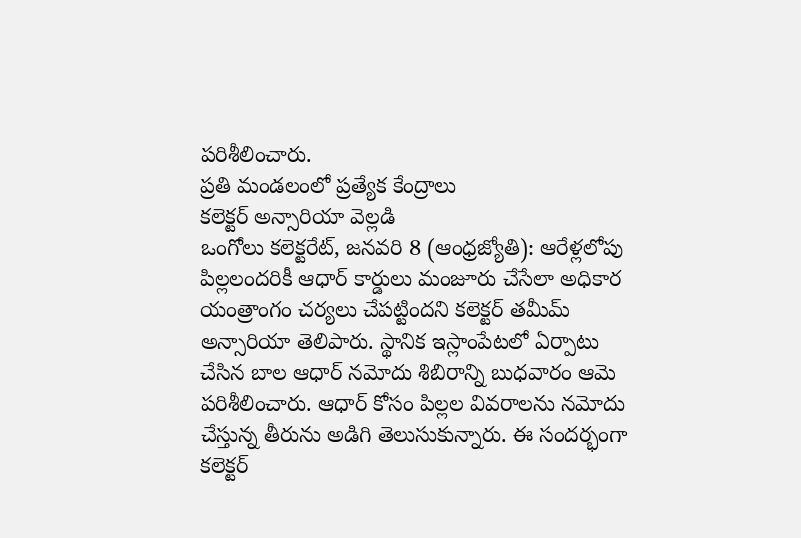పరిశీలించారు.
ప్రతి మండలంలో ప్రత్యేక కేంద్రాలు
కలెక్టర్ అన్సారియా వెల్లడి
ఒంగోలు కలెక్టరేట్, జనవరి 8 (ఆంధ్రజ్యోతి): ఆరేళ్లలోపు పిల్లలందరికీ ఆధార్ కార్డులు మంజూరు చేసేలా అధికార యంత్రాంగం చర్యలు చేపట్టిందని కలెక్టర్ తమీమ్ అన్సారియా తెలిపారు. స్థానిక ఇస్లాంపేటలో ఏర్పాటు చేసిన బాల ఆధార్ నమోదు శిబిరాన్ని బుధవారం ఆమె పరిశీలించారు. ఆధార్ కోసం పిల్లల వివరాలను నమోదు చేస్తున్న తీరును అడిగి తెలుసుకున్నారు. ఈ సందర్భంగా కలెక్టర్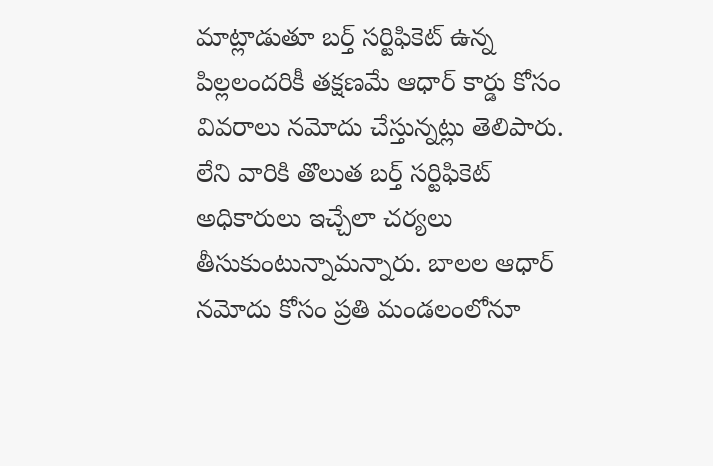మాట్లాడుతూ బర్త్ సర్టిఫికెట్ ఉన్న పిల్లలందరికీ తక్షణమే ఆధార్ కార్డు కోసం వివరాలు నమోదు చేస్తున్నట్లు తెలిపారు. లేని వారికి తొలుత బర్త్ సర్టిఫికెట్ అధికారులు ఇచ్చేలా చర్యలు తీసుకుంటున్నామన్నారు. బాలల ఆధార్ నమోదు కోసం ప్రతి మండలంలోనూ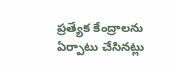ప్రత్యేక కేంద్రాలను ఏర్పాటు చేసినట్లు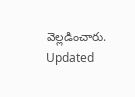వెల్లడించారు.
Updated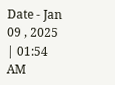Date - Jan 09 , 2025 | 01:54 AM